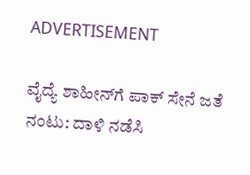ADVERTISEMENT

ವೈದ್ಯೆ ಶಾಹೀನ್‌ಗೆ ಪಾಕ್ ಸೇನೆ ಜತೆ ನಂಟು: ದಾಳಿ ನಡೆಸಿ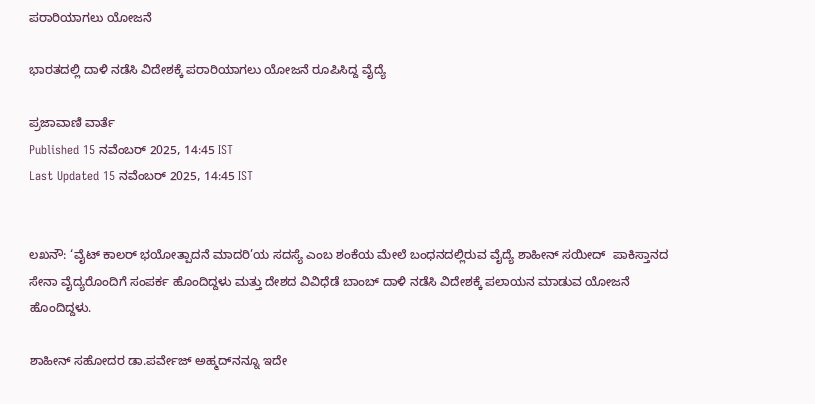ಪರಾರಿಯಾಗಲು ಯೋಜನೆ

ಭಾರತದಲ್ಲಿ ದಾಳಿ ನಡೆಸಿ ವಿದೇಶಕ್ಕೆ ಪರಾರಿಯಾಗಲು ಯೋಜನೆ ರೂಪಿಸಿದ್ದ ವೈದ್ಯೆ

ಪ್ರಜಾವಾಣಿ ವಾರ್ತೆ
Published 15 ನವೆಂಬರ್ 2025, 14:45 IST
Last Updated 15 ನವೆಂಬರ್ 2025, 14:45 IST


ಲಖನೌ: ‘ವೈಟ್‌ ಕಾಲರ್‌ ಭಯೋತ್ಪಾದನೆ ಮಾದರಿ’ಯ ಸದಸ್ಯೆ ಎಂಬ ಶಂಕೆಯ ಮೇಲೆ ಬಂಧನದಲ್ಲಿರುವ ವೈದ್ಯೆ ಶಾಹೀನ್‌ ಸಯೀದ್  ಪಾಕಿಸ್ತಾನದ ಸೇನಾ ವೈದ್ಯರೊಂದಿಗೆ ಸಂಪರ್ಕ ಹೊಂದಿದ್ದಳು ಮತ್ತು ದೇಶದ ವಿವಿಧೆಡೆ ಬಾಂಬ್‌ ದಾಳಿ ನಡೆಸಿ ವಿದೇಶಕ್ಕೆ ಪಲಾಯನ ಮಾಡುವ ಯೋಜನೆ ಹೊಂದಿದ್ದಳು.

ಶಾಹೀನ್‌ ಸಹೋದರ ಡಾ.ಪರ್ವೇಜ್‌ ಅಹ್ಮದ್‌ನನ್ನೂ ಇದೇ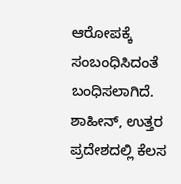ಆರೋಪಕ್ಕೆ ಸಂಬಂಧಿಸಿದಂತೆ ಬಂಧಿಸಲಾಗಿದೆ. ಶಾಹೀನ್‌, ಉತ್ತರ ಪ್ರದೇಶದಲ್ಲಿ ಕೆಲಸ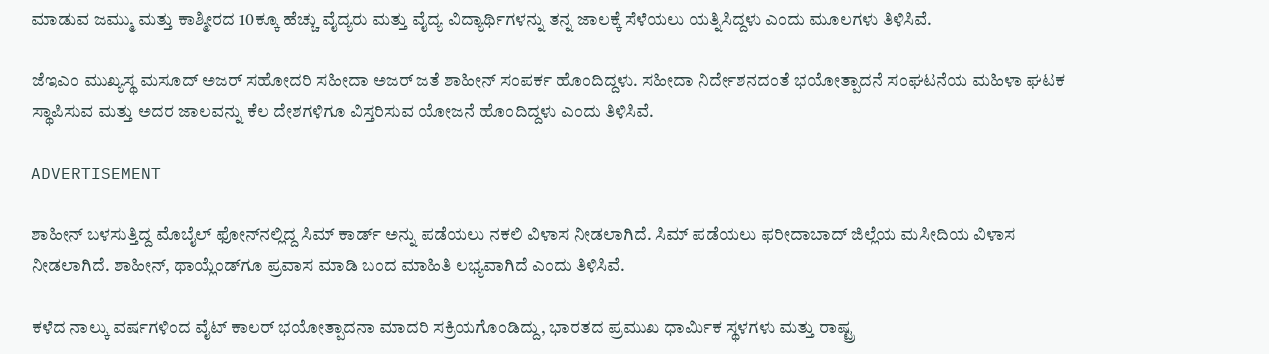ಮಾಡುವ ಜಮ್ಮು ಮತ್ತು ಕಾಶ್ಮೀರದ 10ಕ್ಕೂ ಹೆಚ್ಚು ವೈದ್ಯರು ಮತ್ತು ವೈದ್ಯ ವಿದ್ಯಾರ್ಥಿಗಳನ್ನು ತನ್ನ ಜಾಲಕ್ಕೆ ಸೆಳೆಯಲು ಯತ್ನಿಸಿದ್ದಳು ಎಂದು ಮೂಲಗಳು ತಿಳಿಸಿವೆ.

ಜೆಇಎಂ ಮುಖ್ಯಸ್ಥ ಮಸೂದ್‌ ಅಜರ್‌ ಸಹೋದರಿ ಸಹೀದಾ ಅಜರ್‌ ಜತೆ ಶಾಹೀನ್‌ ಸಂಪರ್ಕ ಹೊಂದಿದ್ದಳು. ಸಹೀದಾ ನಿರ್ದೇಶನದಂತೆ ಭಯೋತ್ಪಾದನೆ ಸಂಘಟನೆಯ ಮಹಿಳಾ ಘಟಕ ಸ್ಥಾಪಿಸುವ ಮತ್ತು ಅದರ ಜಾಲವನ್ನು ಕೆಲ ದೇಶಗಳಿಗೂ ವಿಸ್ತರಿಸುವ ಯೋಜನೆ ಹೊಂದಿದ್ದಳು ಎಂದು ತಿಳಿಸಿವೆ.

ADVERTISEMENT

ಶಾಹೀನ್‌ ಬಳಸುತ್ತಿದ್ದ ಮೊಬೈಲ್‌ ಫೋನ್‌ನಲ್ಲಿದ್ದ ಸಿಮ್‌ ಕಾರ್ಡ್‌ ಅನ್ನು ಪಡೆಯಲು ನಕಲಿ ವಿಳಾಸ ನೀಡಲಾಗಿದೆ. ಸಿಮ್ ಪಡೆಯಲು ಫರೀದಾಬಾದ್‌ ಜಿಲ್ಲೆಯ ಮಸೀದಿಯ ವಿಳಾಸ ನೀಡಲಾಗಿದೆ. ಶಾಹೀನ್‌, ಥಾಯ್ಲೆಂಡ್‌ಗೂ ಪ್ರವಾಸ ಮಾಡಿ ಬಂದ ಮಾಹಿತಿ ಲಭ್ಯವಾಗಿದೆ ಎಂದು ತಿಳಿಸಿವೆ.

ಕಳೆದ ನಾಲ್ಕು ವರ್ಷಗಳಿಂದ ವೈಟ್‌ ಕಾಲರ್‌ ಭಯೋತ್ಪಾದನಾ ಮಾದರಿ ಸಕ್ರಿಯಗೊಂಡಿದ್ದು, ಭಾರತದ ಪ್ರಮುಖ ಧಾರ್ಮಿಕ ಸ್ಥಳಗಳು ಮತ್ತು ರಾಷ್ಟ್ರ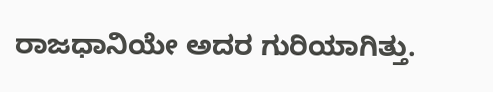ರಾಜಧಾನಿಯೇ ಅದರ ಗುರಿಯಾಗಿತ್ತು.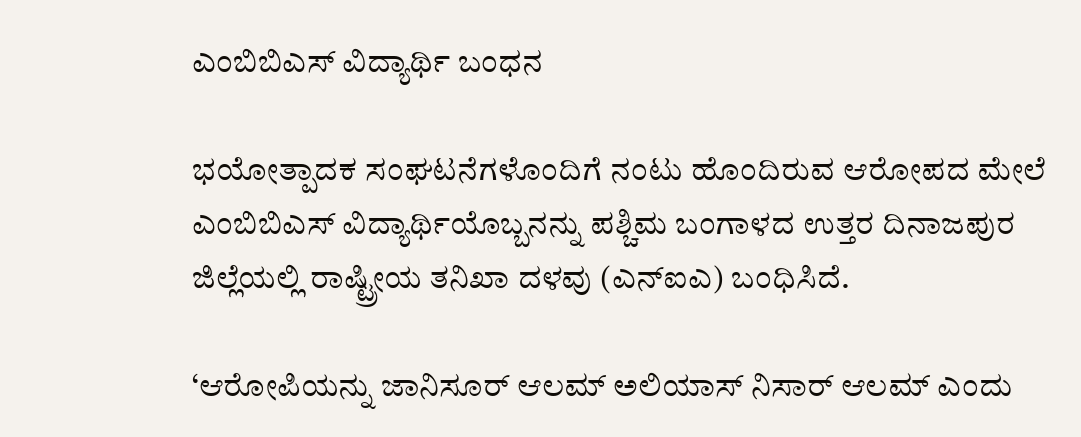ಎಂಬಿಬಿಎಸ್‌ ವಿದ್ಯಾರ್ಥಿ ಬಂಧನ

ಭಯೋತ್ಪಾದಕ ಸಂಘಟನೆಗಳೊಂದಿಗೆ ನಂಟು ಹೊಂದಿರುವ ಆರೋಪದ ಮೇಲೆ ಎಂಬಿಬಿಎಸ್‌ ವಿದ್ಯಾರ್ಥಿಯೊಬ್ಬನನ್ನು ಪಶ್ಚಿಮ ಬಂಗಾಳದ ಉತ್ತರ ದಿನಾಜಪುರ ಜಿಲ್ಲೆಯಲ್ಲಿ ರಾಷ್ಟ್ರೀಯ ತನಿಖಾ ದಳವು (ಎನ್‌ಐಎ) ಬಂಧಿಸಿದೆ.

‘ಆರೋಪಿಯನ್ನು ಜಾನಿಸೂರ್‌ ಆಲಮ್‌ ಅಲಿಯಾಸ್‌ ನಿಸಾರ್‌ ಆಲಮ್‌ ಎಂದು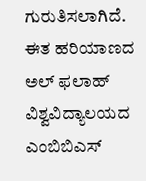ಗುರುತಿಸಲಾಗಿದೆ. ಈತ ಹರಿಯಾಣದ ಅಲ್‌ ಫಲಾಹ್‌ ವಿಶ್ವವಿದ್ಯಾಲಯದ ಎಂಬಿಬಿಎಸ್‌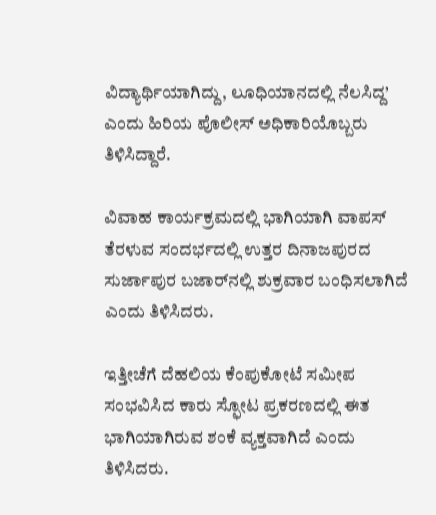ವಿದ್ಯಾರ್ಥಿಯಾಗಿದ್ದು, ಲೂಧಿಯಾನದಲ್ಲಿ ನೆಲಸಿದ್ದ’ ಎಂದು ಹಿರಿಯ ಪೊಲೀಸ್‌ ಅಧಿಕಾರಿಯೊಬ್ಬರು ತಿಳಿಸಿದ್ದಾರೆ.

ವಿವಾಹ ಕಾರ್ಯಕ್ರಮದಲ್ಲಿ ಭಾಗಿಯಾಗಿ ವಾಪಸ್‌ ತೆರಳುವ ಸಂದರ್ಭದಲ್ಲಿ ಉತ್ತರ ದಿನಾಜಪುರದ ಸುರ್ಜಾಪುರ ಬಜಾರ್‌ನಲ್ಲಿ ಶುಕ್ರವಾರ ಬಂಧಿಸಲಾಗಿದೆ ಎಂದು ತಿಳಿಸಿದರು.

ಇತ್ತೀಚೆಗೆ ದೆಹಲಿಯ ಕೆಂಪುಕೋಟೆ ಸಮೀಪ ಸಂಭವಿಸಿದ ಕಾರು ಸ್ಫೋಟ ಪ್ರಕರಣದಲ್ಲಿ ಈತ ಭಾಗಿಯಾಗಿರುವ ಶಂಕೆ ವ್ಯಕ್ತವಾಗಿದೆ ಎಂದು ತಿಳಿಸಿದರು.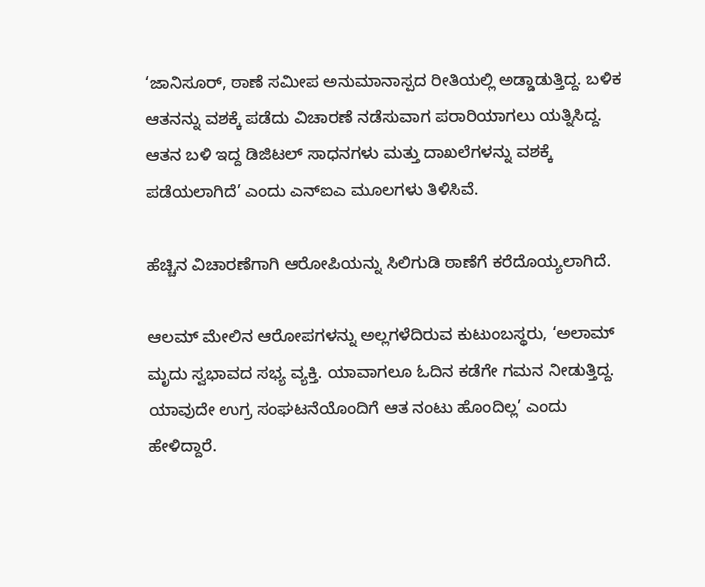‘ಜಾನಿಸೂರ್, ಠಾಣೆ ಸಮೀಪ ಅನುಮಾನಾಸ್ಪದ ರೀತಿಯಲ್ಲಿ ಅಡ್ಡಾಡುತ್ತಿದ್ದ. ಬಳಿಕ ಆತನನ್ನು ವಶಕ್ಕೆ ಪಡೆದು ವಿಚಾರಣೆ ನಡೆಸುವಾಗ ಪರಾರಿಯಾಗಲು ಯತ್ನಿಸಿದ್ದ. ಆತನ ಬಳಿ ಇದ್ದ ಡಿಜಿಟಲ್‌ ಸಾಧನಗಳು ಮತ್ತು ದಾಖಲೆಗಳನ್ನು ವಶಕ್ಕೆ ಪಡೆಯಲಾಗಿದೆ’ ಎಂದು ಎನ್‌ಐಎ ಮೂಲಗಳು ತಿಳಿಸಿವೆ.

ಹೆಚ್ಚಿನ ವಿಚಾರಣೆಗಾಗಿ ಆರೋಪಿಯನ್ನು ಸಿಲಿಗುಡಿ ಠಾಣೆಗೆ ಕರೆದೊಯ್ಯಲಾಗಿದೆ.

ಆಲಮ್ ಮೇಲಿನ ಆರೋಪಗಳನ್ನು ಅಲ್ಲಗಳೆದಿರುವ ಕುಟುಂಬಸ್ಥರು, ‘ಅಲಾಮ್‌ ಮೃದು ಸ್ವಭಾವದ ಸಭ್ಯ ವ್ಯಕ್ತಿ. ಯಾವಾಗಲೂ ಓದಿನ ಕಡೆಗೇ ಗಮನ ನೀಡುತ್ತಿದ್ದ. ಯಾವುದೇ ಉಗ್ರ ಸಂಘಟನೆಯೊಂದಿಗೆ ಆತ ನಂಟು ಹೊಂದಿಲ್ಲ’ ಎಂದು ಹೇಳಿದ್ದಾರೆ.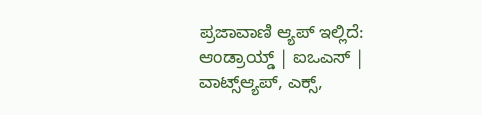ಪ್ರಜಾವಾಣಿ ಆ್ಯಪ್ ಇಲ್ಲಿದೆ: ಆಂಡ್ರಾಯ್ಡ್ | ಐಒಎಸ್ | ವಾಟ್ಸ್ಆ್ಯಪ್, ಎಕ್ಸ್,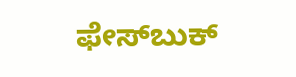ಫೇಸ್‌ಬುಕ್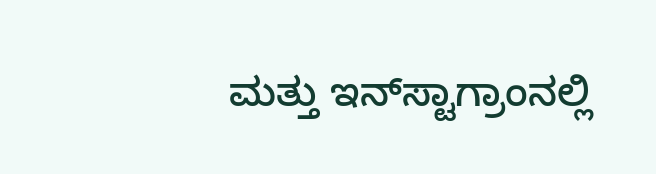ಮತ್ತು ಇನ್‌ಸ್ಟಾಗ್ರಾಂನಲ್ಲಿ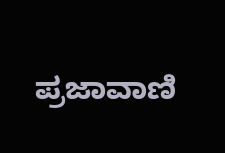ಪ್ರಜಾವಾಣಿ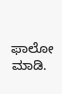ಫಾಲೋ ಮಾಡಿ.